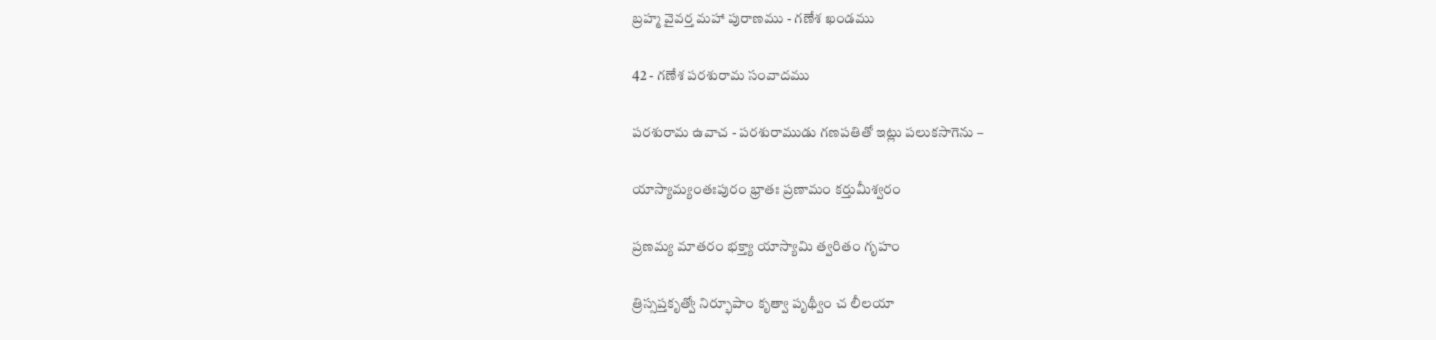బ్రహ్మ వైవర్త మహా పురాణము - గణేశ ఖండము

42 - గణేశ పరశురామ సంవాదము

పరశురామ ఉవాచ - పరశురాముడు గణపతితో ఇట్లు పలుకసాగెను –

యాస్యామ్యంతఃపురం భ్రాతః ప్రణామం కర్తుమీశ్వరం

ప్రణమ్య మాతరం భక్త్యా యాస్యామి త్వరితం గృహం

త్రిస్సప్తకృత్వో నిర్భూపాం కృత్వా పృథ్వీం చ లీలయా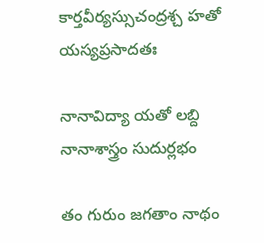కార్తవీర్యస్సుచంద్రశ్చ హతో యస్యప్రసాదతః

నానావిద్యా యతో లబ్ది నానాశాస్త్రం సుదుర్లభం

తం గురుం జగతాం నాథం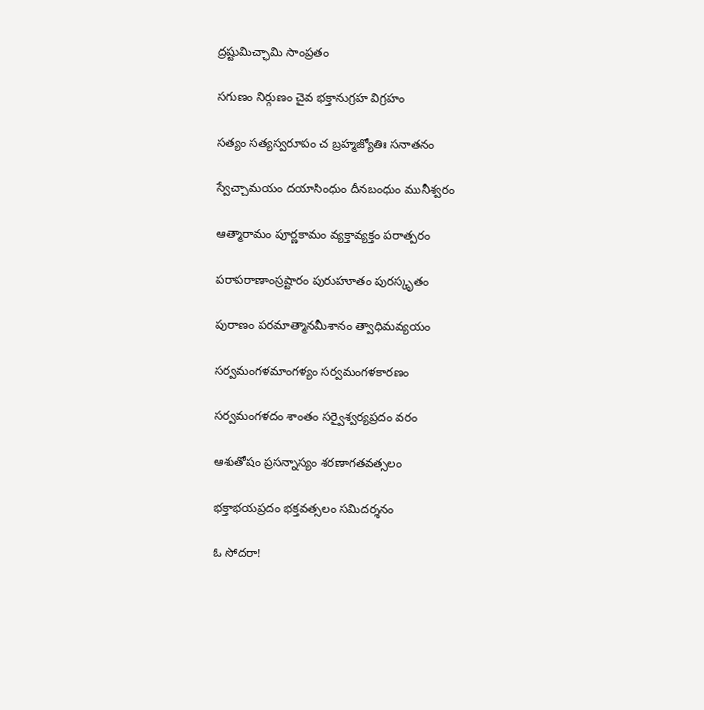ద్రష్టుమిచ్ఛామి సాంప్రతం

సగుణం నిర్గుణం చైవ భక్తానుగ్రహ విగ్రహం

సత్యం సత్యస్వరూపం చ బ్రహ్మజ్యోతిః సనాతనం

స్వేచ్చామయం దయాసింధుం దీనబంధుం మునీశ్వరం

ఆత్మారామం పూర్ణకామం వ్యక్తావ్యక్తం పరాత్పరం

పరాపరాణాంస్రష్టారం పురుహూతం పురస్కృతం

పురాణం పరమాత్మానమీశానం త్వాధిమవ్యయం

సర్వమంగళమాంగళ్యం సర్వమంగళకారణం

సర్వమంగళదం శాంతం సర్వైశ్వర్యప్రదం వరం

ఆశుతోషం ప్రసన్నాస్యం శరణాగతవత్సలం

భక్తాభయప్రదం భక్తవత్సలం సమిదర్శనం

ఓ సోదరా!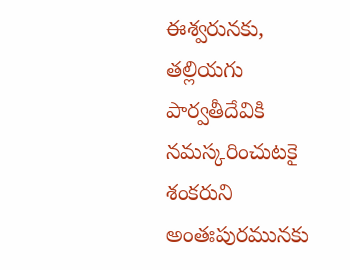ఈశ్వరునకు, తల్లియగు పార్వతీదేవికి నమస్కరించుటకై శంకరుని అంతఃపురమునకు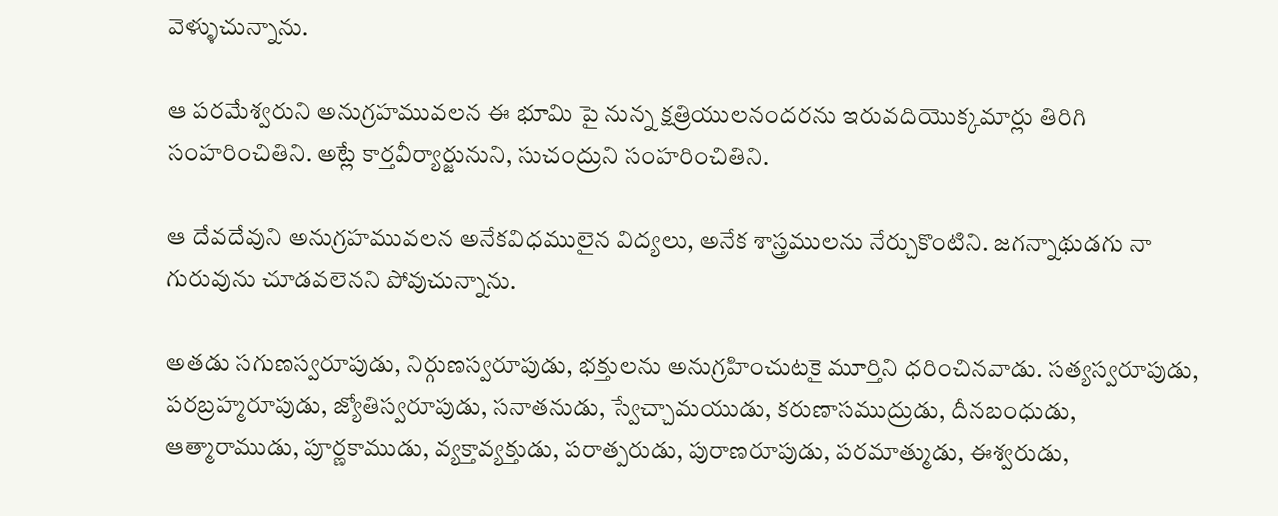వెళ్ళుచున్నాను.

ఆ పరమేశ్వరుని అనుగ్రహమువలన ఈ భూమి పై నున్న క్షత్రియులనందరను ఇరువదియొక్కమార్లు తిరిగి సంహరించితిని. అట్లే కార్తవీర్యార్జునుని, సుచంద్రుని సంహరించితిని.

ఆ దేవదేవుని అనుగ్రహమువలన అనేకవిధములైన విద్యలు, అనేక శాస్త్రములను నేర్చుకొంటిని. జగన్నాథుడగు నా గురువును చూడవలెనని పోవుచున్నాను.

అతడు సగుణస్వరూపుడు, నిర్గుణస్వరూపుడు, భక్తులను అనుగ్రహించుటకై మూర్తిని ధరించినవాడు. సత్యస్వరూపుడు, పరబ్రహ్మరూపుడు, జ్యోతిస్వరూపుడు, సనాతనుడు, స్వేచ్చామయుడు, కరుణాసముద్రుడు, దీనబంధుడు, ఆత్మారాముడు, పూర్ణకాముడు, వ్యక్తావ్యక్తుడు, పరాత్పరుడు, పురాణరూపుడు, పరమాత్ముడు, ఈశ్వరుడు,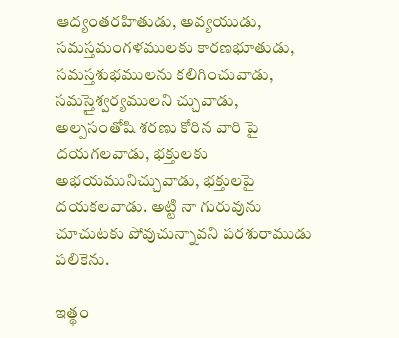ఆద్యంతరహితుడు, అవ్యయుడు, సమస్తమంగళములకు కారణభూతుడు, సమస్తశుభములను కలిగించువాడు, సమస్తైశ్వర్యములని చ్చువాడు, అల్పసంతోషి శరణు కోరిన వారి పై దయగలవాడు, భక్తులకు అభయమునిచ్చువాడు, భక్తులపై దయకలవాడు. అట్టి నా గురువును చూచుటకు పోవుచున్నావని పరశురాముడు పలికెను.

ఇత్థం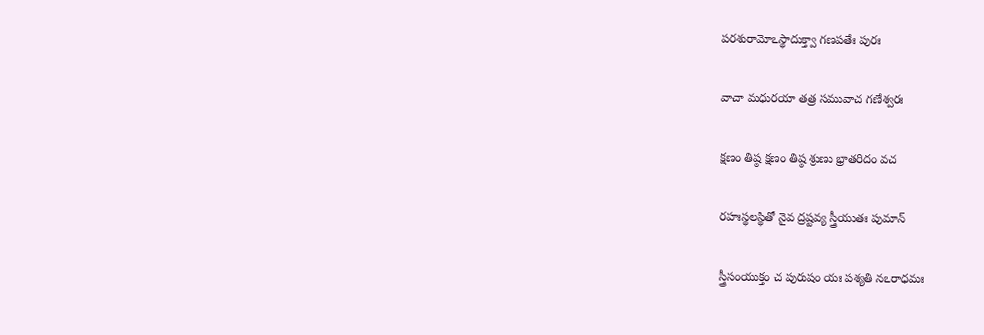పరశురామోఽస్థాదుక్త్వా గణపతేః పురః

వాచా మధురయా తత్ర సమువాచ గణేశ్వరః

క్షణం తిష్ఠ క్షణం తిష్ఠ శ్రుణు భ్రాతరిదం వచ

రహఃస్థలస్థితో నైవ ద్రష్టవ్య స్త్రీయుతః పుమాన్

స్త్రీసంయుక్తం చ పురుషం యః పశ్యతి నఽరాధమః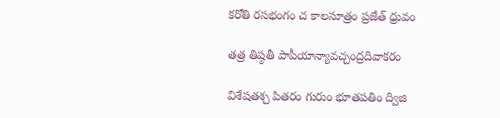కరోతి రసభంగం చ కాలసూత్రం ప్రజేత్ ధ్రువం

తత్ర తిష్ఠతీ పాపీయాన్యావచ్చంద్రదివాకరం

విశేషతశ్చ పితరం గురుం భూతపతిం ద్విజి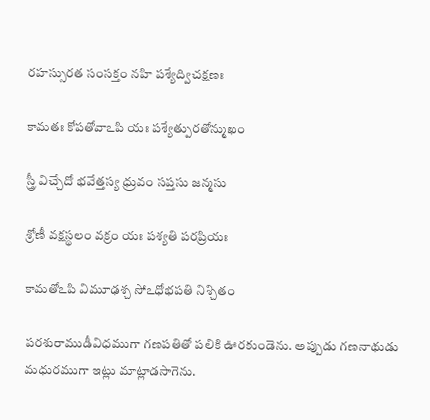రహస్సురత సంసక్తం నహి పశ్యేద్విచక్షణః

కామతః కోపతోవాఽపి యః పశ్యేత్పురతోన్ముఖం

స్త్రీ విచ్చేదో భవేత్తస్య ధ్రువం సప్తసు జన్మసు

శ్రోణీ వక్షస్థలం వక్రం యః పశ్యతి పరప్రియః

కామతోఽపి విమూఢశ్చ సోఽధోభపతి నిశ్చితం

పరశురాముడీవిధముగా గణపతితో పలికి ఊరకుండెను. అప్పుడు గణనాథుడు మధురముగా ఇట్లు మాట్లాడసాగెను.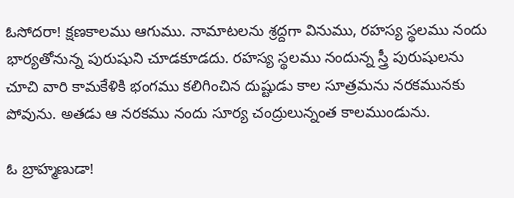ఓసోదరా! క్షణకాలము ఆగుము. నామాటలను శ్రద్దగా వినుము, రహస్య స్థలము నందు భార్యతోనున్న పురుషుని చూడకూడదు. రహస్య స్థలము నందున్న స్త్రీ పురుషులను చూచి వారి కామకేళికి భంగము కలిగించిన దుష్టుడు కాల సూత్రమను నరకమునకు పోవును. అతడు ఆ నరకము నందు సూర్య చంద్రులున్నంత కాలముండును.

ఓ బ్రాహ్మణుడా!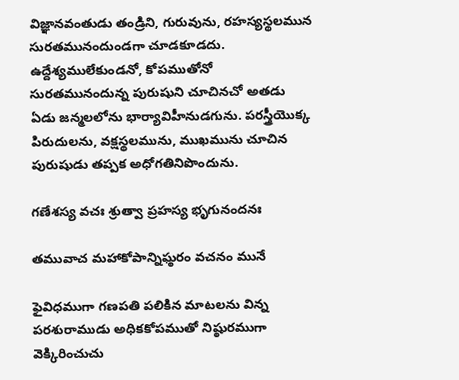విజ్ఞానవంతుడు తండ్రిని, గురువును, రహస్యస్థలమున సురతమునందుండగా చూడకూడదు. ఉద్దేశ్యములేకుండనో, కోపముతోనో సురతమునందున్న పురుషుని చూచినచో అతడు ఏడు జన్మలలోను భార్యావిహీనుడగును. పరస్త్రీయొక్క పిరుదులను, వక్షస్థలమును, ముఖమును చూచిన పురుషుడు తప్పక అధోగతినిపొందును.

గణేశస్య వచః శ్రుత్వా ప్రహస్య భృగునందనః

తమువాచ మహాకోపాన్నిఘ్ఠరం వచనం మునే

ఫైవిధముగా గణపతి పలికిన మాటలను విన్న పరశురాముడు అధికకోపముతో నిష్ఠురముగా వెక్కిరించుచు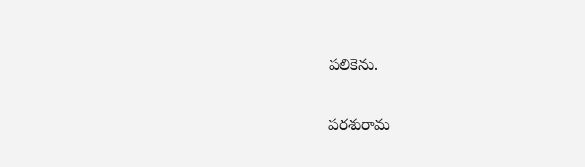పలికెను.

పరశురామ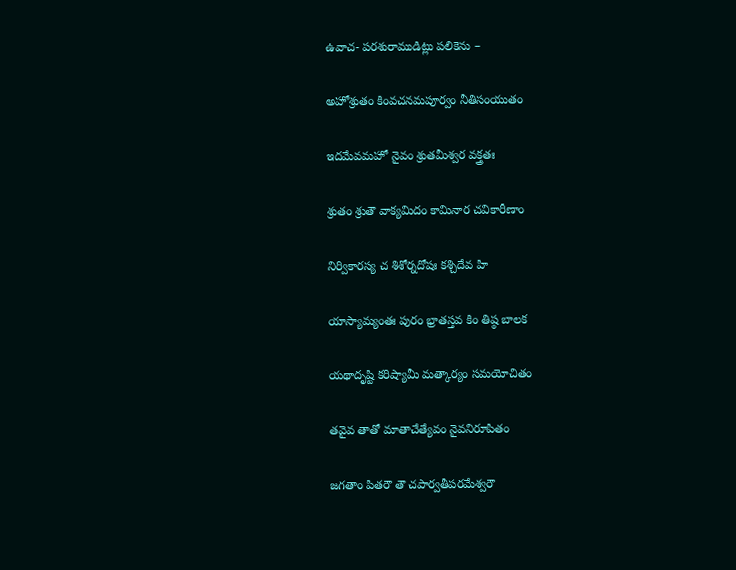ఉవాచ- పరశురాముడిట్లు పలికెను –

అహోశ్రుతం కింవచనమపూర్వం నీతిసంయుతం

ఇదమేవమహో నైవం శ్రుతమీశ్వర వక్త్రతః

శ్రుతం శ్రుతౌ వాక్యమిదం కామినార చవికారీణాం

నిర్వికారస్య చ శిశోర్నదోషః కశ్చిదేవ హి

యాస్యామ్యంతః పురం భ్రాతస్తవ కిం తిష్ఠ బాలక

యథాదృష్టి కరిష్యామీ మత్కార్యం సమయోచితం

తవైవ తాతో మాతాచేత్యేవం నైవనిరూపితం

జగతాం పితరౌ తౌ చపార్వతీపరమేశ్వరౌ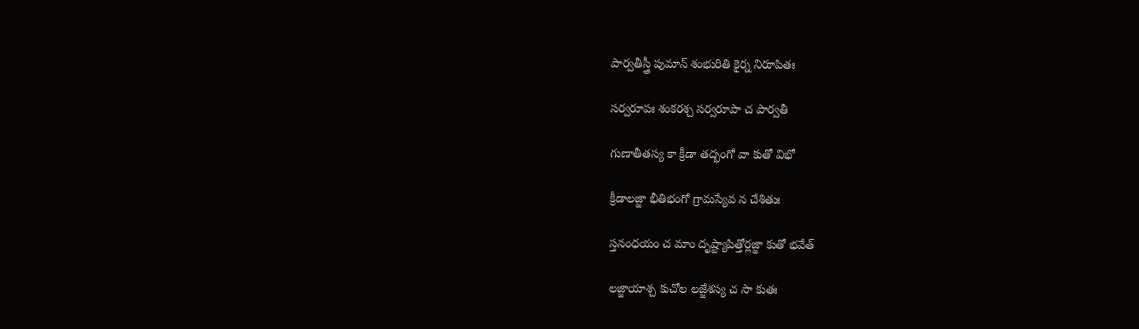పార్వతీస్త్రీ పుమాన్ శంభురితి కైర్న నిరూపితః

సర్వరూపః శంకరశ్చ సర్వరూపా చ పార్వతీ

గుణాతీతస్య కా క్రీడా తద్భంగో వా కుతో విభో

క్రీడాలజ్జా భీతిభంగో గ్రామస్యేవ న చేశితుః

స్తనంధయం చ మాం దృష్ట్యాపిత్తోర్లజ్జా కుతో భవేత్

లజ్జాయాశ్చ కుచోల లజ్జేశస్య చ సా కుతః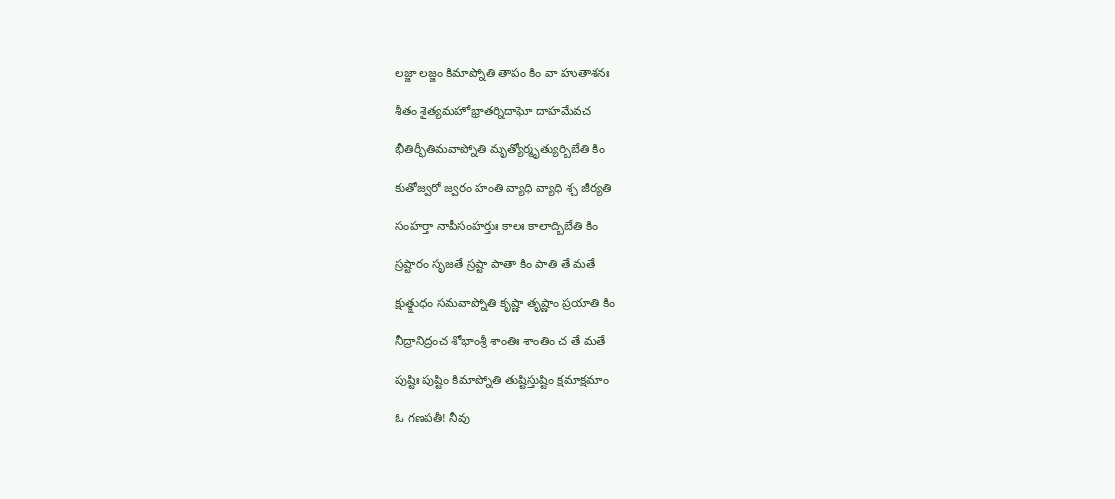లజ్జా లజ్జం కిమాప్నోతి తాపం కిం వా హుతాశనః

శీతం శైత్యమహోభ్రాతర్నిదాఘో దాహమేవచ

భీతిర్భీతిమవాప్నోతి మృత్యోర్మృత్యుర్బిబేతి కిం

కుతోజ్వరో జ్వరం హంతి వ్యాధి వ్యాధి శ్చ జీర్యతి

సంహర్తా నాపీసంహర్తుః కాలః కాలాద్బిబేతి కిం

స్రష్టారం సృజతే స్రష్టా పాతా కిం పాతి తే మతే

క్షుత్క్షుధం సమవాప్నోతి కృష్ణా తృష్ణాం ప్రయాతి కిం

నీద్రానిద్రంచ శోభాంశ్రీ శాంతిః శాంతిం చ తే మతే

పుష్టిః పుష్టిం కిమాప్నోతి తుష్టిస్తుష్టిం క్షమాక్షమాం

ఓ గణపతీ! నీవు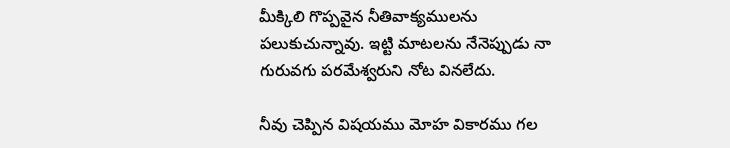మీక్కిలి గొప్పవైన నీతివాక్యములను పలుకుచున్నావు. ఇట్టి మాటలను నేనెప్పుడు నా గురువగు పరమేశ్వరుని నోట వినలేదు.

నీవు చెప్పిన విషయము మోహ వికారము గల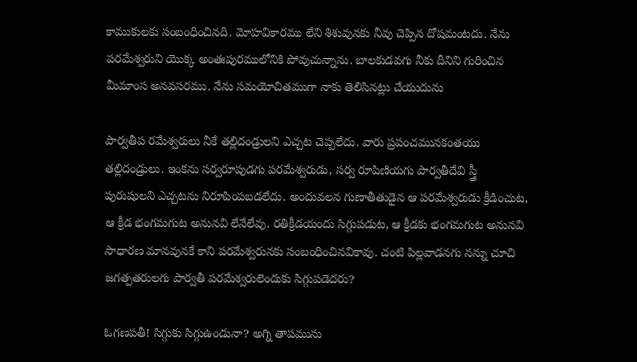కాముకులకు సంబంధించినది. మోహవికారము లేని శిశువునకు నీవు చెప్పిన దోషమంటదు. నేను పరమేశ్వరుని యొక్క అంతఃపురములోనికి పోవుచున్నాను. బాలకుడవగు నీకు దీనిని గురించిన మీమాంస అనవసరము. నేను సమయోచితముగా నాకు తెలిసినట్లు చేయుదును

పార్వతీప రమేశ్వరులు నీకే తల్లిదండ్రులని ఎచ్చట చెప్పలేదు. వారు ప్రపంచమునకంతయు తల్లిదండ్రులు. ఇంకను సర్వరూపుడగు పరమేశ్వరుడు, సర్వ రూపిణియగు పార్వతీదేవి స్త్రీ పురుషులని ఎచ్చటను నిరూపింపబడలేదు. అందువలన గుణాతీతుడైన ఆ పరమేశ్వరుడు క్రీడించుట, ఆ క్రీడ భంగమగుట అనునవి లేనేలేవు. రతిక్రీడయందు సిగ్గుపడుట, ఆ క్రీడకు భంగమగుట అనునవి సాధారణ మానవునకే కాని పరమేశ్వరునకు సంబంధించినవికావు. చంటి పిల్లవాడనగు నన్ను చూచి జగత్పతరులగు పార్వతీ పరమేశ్వరులెందుకు సిగ్గుపడెదరు?

ఓగణపతీ! సిగ్గుకు సిగ్గుఉండునా? అగ్ని తాపమును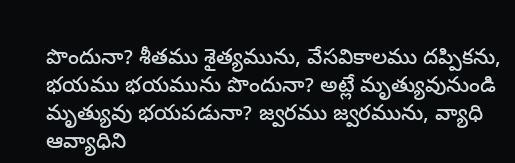పొందునా? శీతము శైత్యమును, వేసవికాలము దప్పికను, భయము భయమును పొందునా? అట్లే మృత్యువునుండి మృత్యువు భయపడునా? జ్వరము జ్వరమును, వ్యాధి ఆవ్యాధిని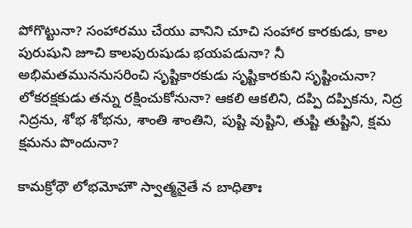పోగొట్టునా? సంహారము చేయు వానిని చూచి సంహార కారకుడు, కాల పురుషుని జూచి కాలపురుషుడు భయపడునా? నీ అభిమతముననుసరించి సృష్టికారకుడు సృష్టికారకుని సృష్టించునా? లోకరక్షకుడు తన్ను రక్షించుకోనునా? ఆకలి ఆకలిని, దప్పి దప్పికను, నిద్ర నిద్రను, శోభ శోభను, శాంతి శాంతిని, పుష్టి వుష్టిని, తుష్టి తుష్టిని, క్షమ క్షమను పొందునా?

కామక్రోధౌ లోభమోహౌ స్వాత్మనైతే న బాధితాః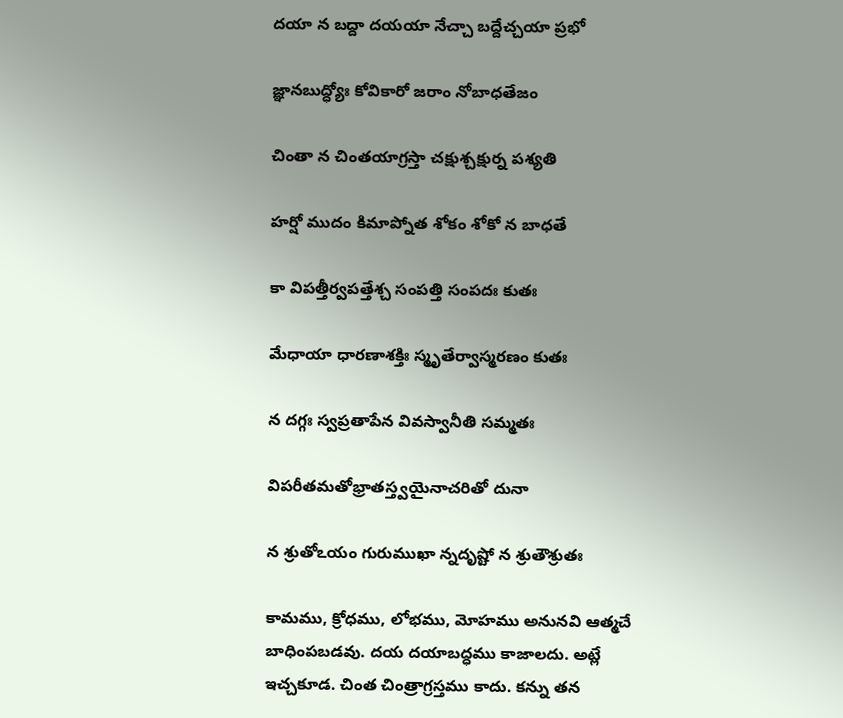దయా న బద్దా దయయా నేచ్చా బద్దేచ్చయా ప్రభో

జ్ఞానబుద్ధ్యోః కోవికారో జరాం నోబాధతేజం

చింతా న చింతయాగ్రస్తా చక్షుశ్చక్షుర్న పశ్యతి

హర్షో ముదం కిమాప్నోత శోకం శోకో న బాధతే

కా విపత్తీర్వపత్తేశ్చ సంపత్తి సంపదః కుతః

మేధాయా ధారణాశక్తిః స్మృతేర్వాస్మరణం కుతః

న దగ్గః స్వప్రతాపేన వివస్వానీతి సమ్మతః

విపరీతమతోభ్రాతస్త్వయైనాచరితో దునా

న శ్రుతోఽయం గురుముఖా న్నదృష్టో న శ్రుతౌశ్రుతః

కామము, క్రోధము, లోభము, మోహము అనునవి ఆత్మచే బాధింపబడవు. దయ దయాబద్ధము కాజాలదు. అట్లే ఇచ్చకూడ. చింత చింత్రాగ్రస్తము కాదు. కన్ను తన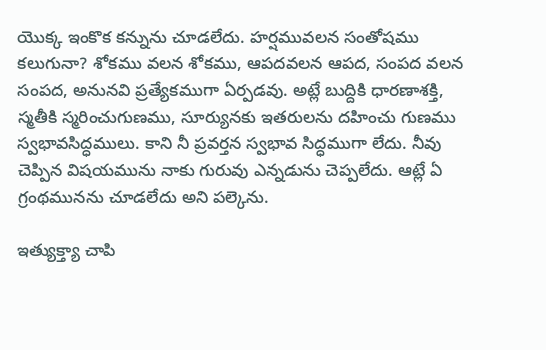యొక్క ఇంకొక కన్నును చూడలేదు. హర్షమువలన సంతోషము కలుగునా? శోకము వలన శోకము, ఆపదవలన ఆపద, సంపద వలన సంపద, అనునవి ప్రత్యేకముగా ఏర్పడవు. అట్లే బుద్దికి ధారణాశక్తి, స్మతీకి స్మరించుగుణము, సూర్యునకు ఇతరులను దహించు గుణము స్వభావసిద్ధములు. కాని నీ ప్రవర్తన స్వభావ సిద్ధముగా లేదు. నీవు చెప్పిన విషయమును నాకు గురువు ఎన్నడును చెప్పలేదు. ఆట్లే ఏ గ్రంథమునను చూడలేదు అని పల్కెను.

ఇత్యుక్త్యా చాపి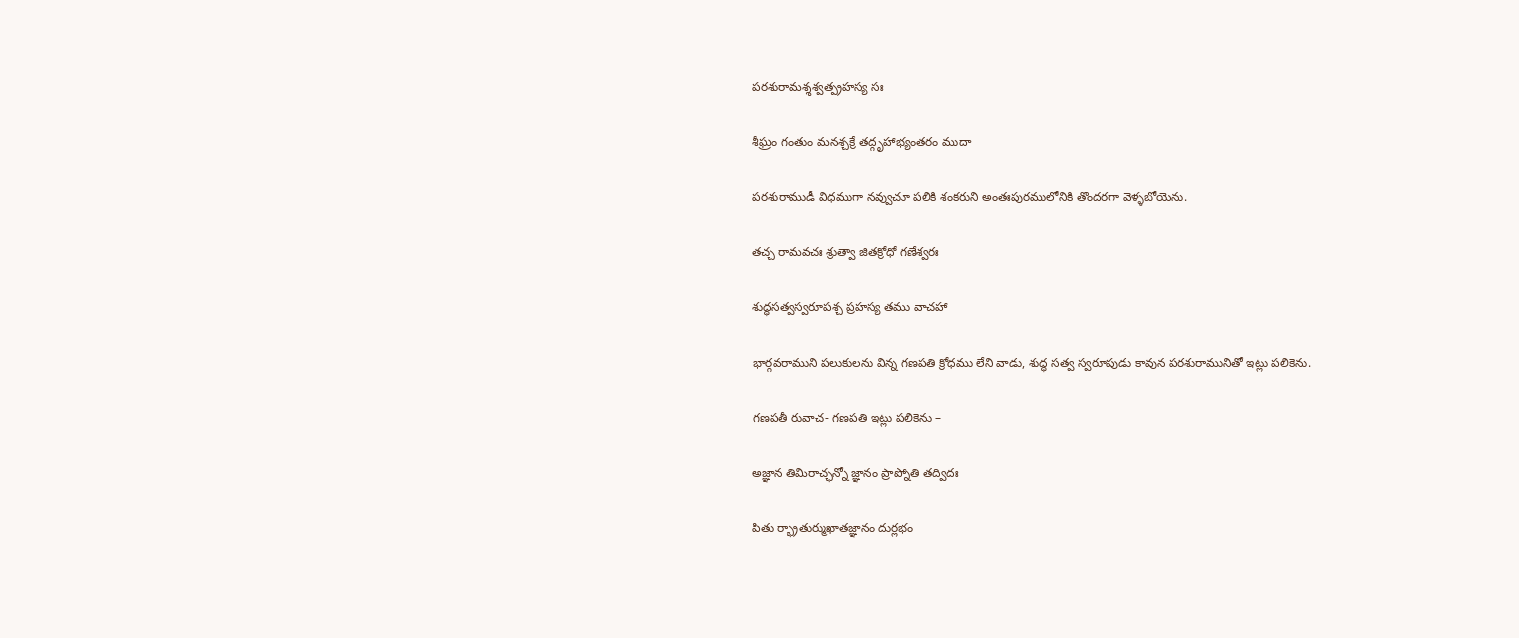పరశురామశ్శశ్వత్ప్రహస్య సః

శీఘ్రం గంతుం మనశ్చక్రే తద్గృహాభ్యంతరం ముదా

పరశురాముడీ విధముగా నవ్వుచూ పలికి శంకరుని అంతఃపురములోనికి తొందరగా వెళ్ళబోయెను.

తచ్చ రామవచః శ్రుత్వా జితక్రోధో గణేశ్వరః

శుద్ధసత్వస్వరూపశ్చ ప్రహస్య తము వాచహా

భార్గవరాముని పలుకులను విన్న గణపతి క్రోధము లేని వాడు, శుద్ధ సత్వ స్వరూపుడు కావున పరశురామునితో ఇట్లు పలికెను.

గణపతీ రువాచ- గణపతి ఇట్లు పలికెను –

అజ్ఞాన తిమిరాచ్ఛన్నో జ్ఞానం ప్రాప్నోతి తద్విదః

పితు ర్భ్రాతుర్ముఖాతజ్ఞానం దుర్లభం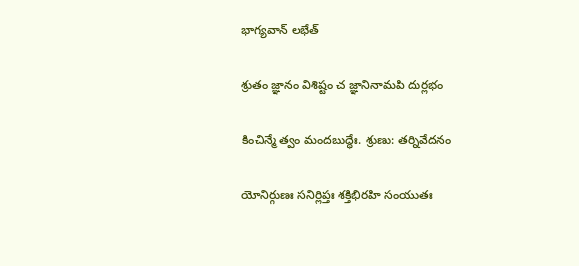భాగ్యవాన్ లభేత్

శ్రుతం జ్ఞానం విశిష్టం చ జ్ఞానినామపి దుర్లభం

కించిన్మే త్వం మందబుద్ధేః. శ్రుణు: తర్నివేదనం

యోనిర్గుణః సనిర్లిప్తః శక్తిభిరహి సంయుతః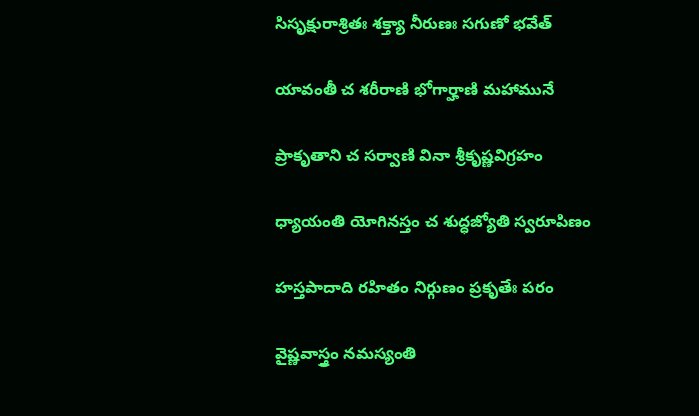సిసృక్షురాశ్రితః శక్త్యా నీరుణః సగుణో భవేత్

యావంతీ చ శరీరాణి భోగార్హాణి మహామునే

ప్రాకృతాని చ సర్వాణి వినా శ్రీకృష్ణవిగ్రహం

ధ్యాయంతి యోగినస్తం చ శుద్ధజ్యోతి స్వరూపిణం

హస్తపాదాది రహితం నిర్గుణం ప్రకృతేః పరం

వైష్ణవాస్త్రం నమస్యంతి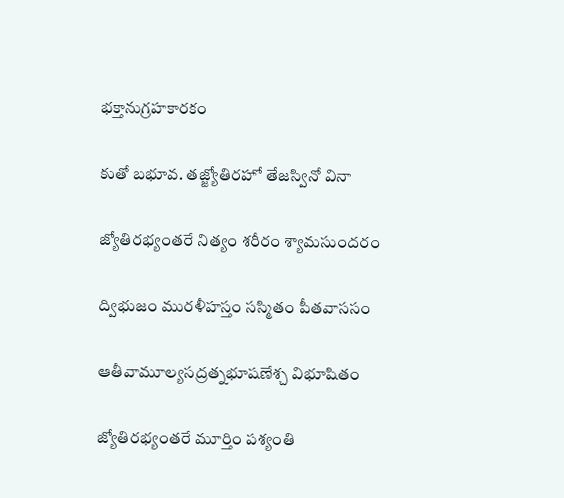భక్తానుగ్రహకారకం

కుతో బభూవ. తజ్జ్యోతిరహో తేజస్వినో వినా

జ్యోతిరభ్యంతరే నిత్యం శరీరం శ్యామసుందరం

ద్విభుజం మురళీహస్తం సస్మితం పీతవాససం

ఆతీవామూల్యసద్రత్నభూషణేశ్చ విభూషితం

జ్యోతిరభ్యంతరే మూర్తిం పశ్యంతి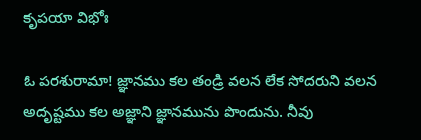కృపయా విభోః

ఓ పరశురామా! జ్ఞానము కల తండ్రి వలన లేక సోదరుని వలన అదృష్టము కల అజ్ఞాని జ్ఞానమును పొందును. నీవు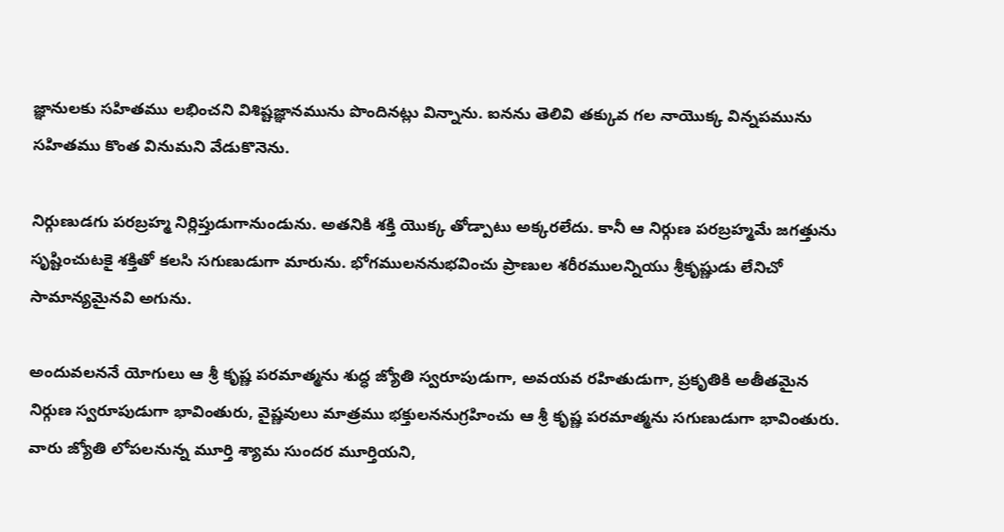జ్ఞానులకు సహితము లభించని విశిష్టజ్ఞానమును పొందినట్లు విన్నాను. ఐనను తెలివి తక్కువ గల నాయొక్క విన్నపమును సహితము కొంత వినుమని వేడుకొనెను.

నిర్గుణుడగు పరబ్రహ్మ నిర్లిప్తుడుగానుండును. అతనికి శక్తి యొక్క తోడ్పాటు అక్కరలేదు. కానీ ఆ నిర్గుణ పరబ్రహ్మమే జగత్తును సృష్టించుటకై శక్తితో కలసి సగుణుడుగా మారును. భోగములననుభవించు ప్రాణుల శరీరములన్నియు శ్రీకృష్ణుడు లేనిచో సామాన్యమైనవి అగును.

అందువలననే యోగులు ఆ శ్రీ కృష్ణ పరమాత్మను శుద్ధ జ్యోతి స్వరూపుడుగా, అవయవ రహితుడుగా, ప్రకృతికి అతీతమైన నిర్గుణ స్వరూపుడుగా భావింతురు, వైష్ణవులు మాత్రము భక్తులననుగ్రహించు ఆ శ్రీ కృష్ణ పరమాత్మను సగుణుడుగా భావింతురు. వారు జ్యోతి లోపలనున్న మూర్తి శ్యామ సుందర మూర్తియని,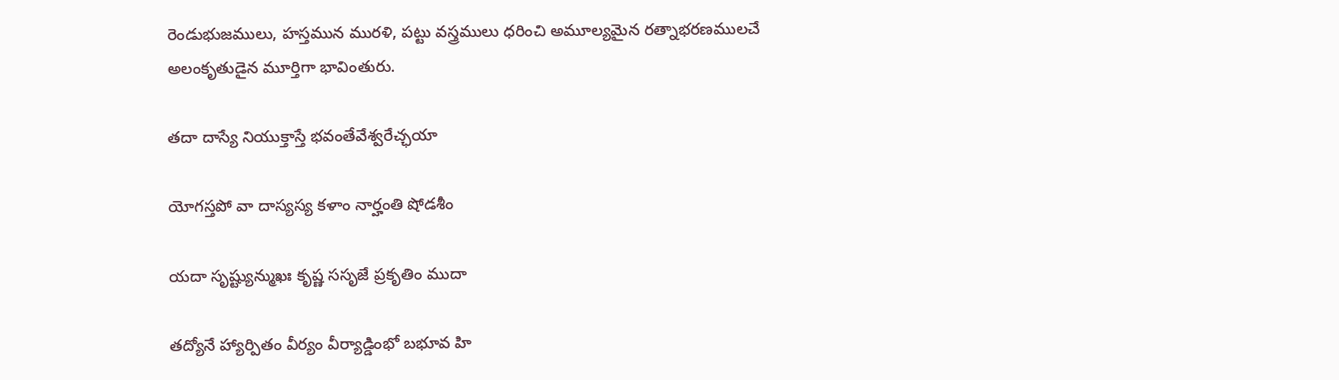రెండుభుజములు, హస్తమున మురళి, పట్టు వస్త్రములు ధరించి అమూల్యమైన రత్నాభరణములచే అలంకృతుడైన మూర్తిగా భావింతురు.

తదా దాస్యే నియుక్తాస్తే భవంతేవేశ్వరేచ్ఛయా

యోగస్తపో వా దాస్యస్య కళాం నార్హంతి షోడశీం

యదా సృష్ట్యున్ముఖః కృష్ణ ససృజే ప్రకృతిం ముదా

తద్యోనే హ్యార్పితం వీర్యం వీర్యాడ్డింభో బభూవ హి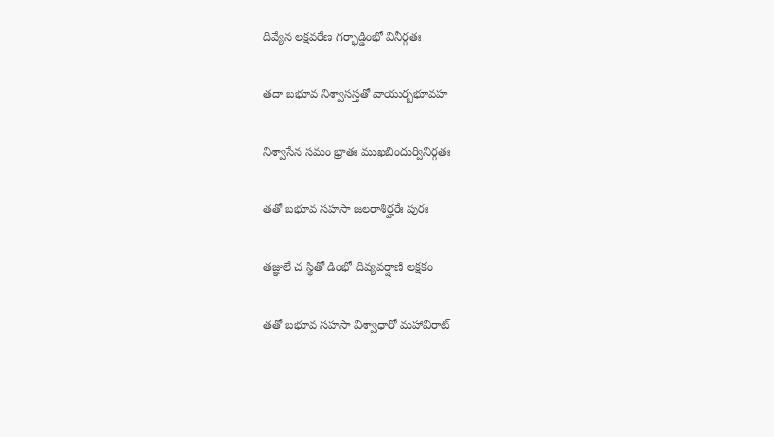దివ్యేన లక్షవరేణ గర్భాడ్డింభో వినీర్గతః

తదా బభూవ నిశ్వాసస్తతో వాయుర్బభూవహ

నిశ్వాసేన సమం భ్రాతః ముఖబిందుర్వినిర్గతః

తతో బభూవ సహసా జలరాశిర్హరేః పురః

తజ్ఞులే చ స్థితో డింభో దివ్యవర్షాణి లక్షకం

తతో బభూవ సహసా విశ్వాధారో మహావిరాట్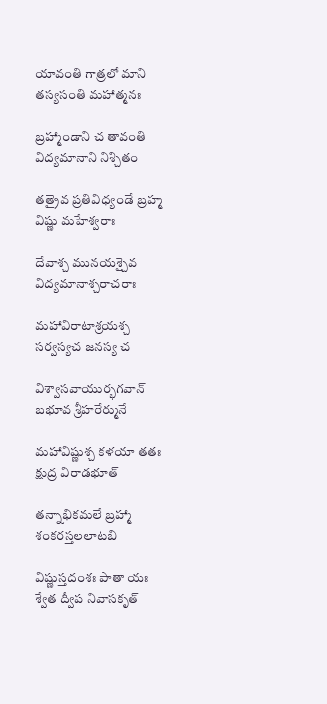యావంతి గాత్రలో మాని తస్యసంతి మహాత్మనః

బ్రహ్మాండాని చ తావంతి విద్యమానాని నిశ్చితం

తత్రైవ ప్రతివిధ్యండే బ్రహ్మ విష్ణు మహేశ్వరాః

దేవాశ్చ మునయశ్చైవ విద్యమానాశ్చరాచరాః

మహావిరాటాశ్రయశ్చ సర్వస్యచ జనస్య చ

విశ్వాసవాయుర్భగవాన్ బభూవ శ్రీహరేర్మునే

మహావిష్ణుశ్చ కళయా తతః క్షుద్ర విరాడభూత్

తన్నాభికమలే బ్రహ్మా శంకరస్తలలాటబి

విష్ణుస్తదంశః పాతా యః శ్వేత ద్వీప నివాసకృత్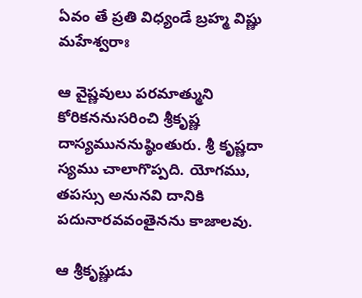ఏవం తే ప్రతి విధ్యండే బ్రహ్మ విష్ణు మహేశ్వరాః

ఆ వైష్ణవులు పరమాత్ముని కోరికననుసరించి శ్రీకృష్ణ దాస్యముననుష్ఠింతురు. శ్రీ కృష్ణదా స్యము చాలాగొప్పది. యోగము, తపస్సు అనునవి దానికి పదునారవవంతైనను కాజాలవు.

ఆ శ్రీకృష్ణుడు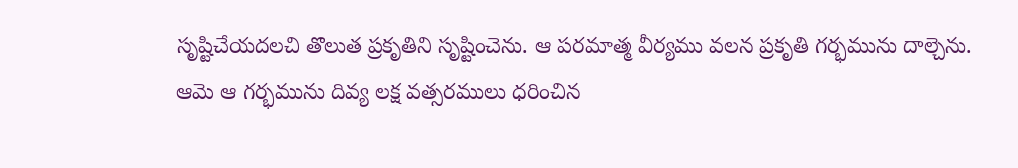సృష్టిచేయదలచి తొలుత ప్రకృతిని సృష్టించెను. ఆ పరమాత్మ వీర్యము వలన ప్రకృతి గర్భమును దాల్చెను. ఆమె ఆ గర్భమును దివ్య లక్ష వత్సరములు ధరించిన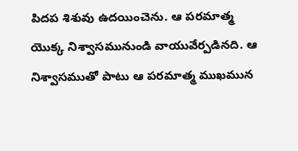పిదప శిశువు ఉదయించెను. ఆ పరమాత్మ యొక్క నిశ్వాసమునుండి వాయువేర్పడినది. ఆ నిశ్వాసముతో పాటు ఆ పరమాత్మ ముఖమున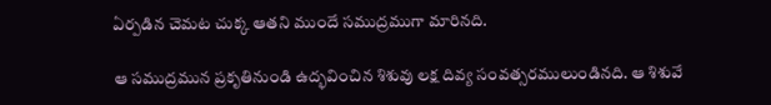ఏర్పడిన చెమట చుక్క ఆతని ముందే సముద్రముగా మారినది.

ఆ సముద్రమున ప్రకృతినుండి ఉద్భవించిన శిశువు లక్ష దివ్య సంవత్సరములుండినది. ఆ శిశువే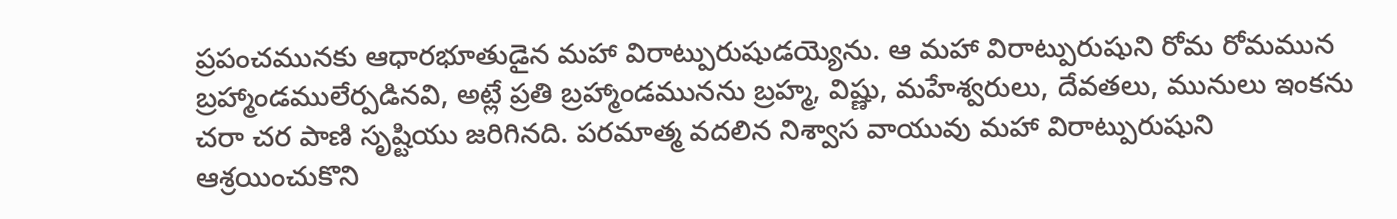ప్రపంచమునకు ఆధారభూతుడైన మహా విరాట్పురుషుడయ్యెను. ఆ మహా విరాట్పురుషుని రోమ రోమమున బ్రహ్మాండములేర్పడినవి, అట్లే ప్రతి బ్రహ్మాండమునను బ్రహ్మ, విష్ణు, మహేశ్వరులు, దేవతలు, మునులు ఇంకను చరా చర పాణి సృష్టియు జరిగినది. పరమాత్మ వదలిన నిశ్వాస వాయువు మహా విరాట్పురుషుని ఆశ్రయించుకొని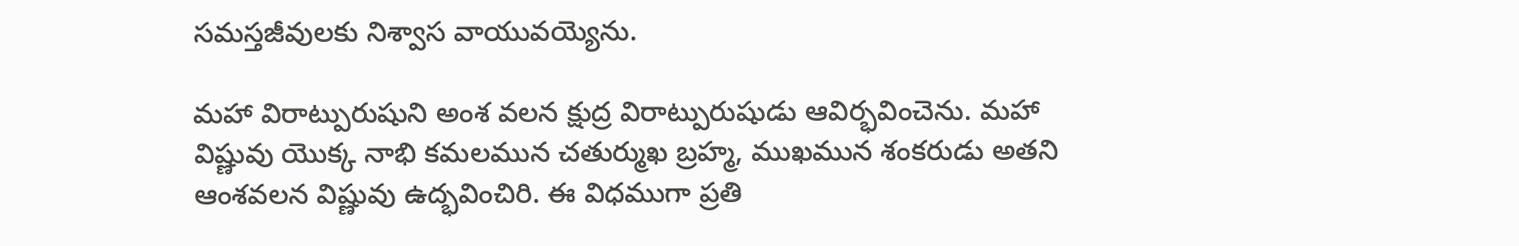సమస్తజీవులకు నిశ్వాస వాయువయ్యెను.

మహా విరాట్పురుషుని అంశ వలన క్షుద్ర విరాట్పురుషుడు ఆవిర్భవించెను. మహా విష్ణువు యొక్క నాభి కమలమున చతుర్ముఖ బ్రహ్మ, ముఖమున శంకరుడు అతని ఆంశవలన విష్ణువు ఉద్భవించిరి. ఈ విధముగా ప్రతి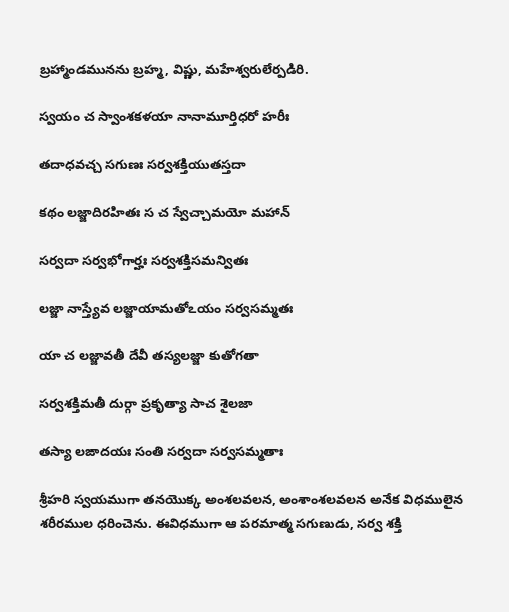బ్రహ్మాండమునను బ్రహ్మ, విష్ణు, మహేశ్వరులేర్పడిరి.

స్వయం చ స్వాంశకళయా నానామూర్తిధరో హరీః

తదాధవచ్చ సగుణః సర్వశక్తియుతస్తదా

కథం లజ్జాదిరహితః స చ స్వేచ్చామయో మహాన్

సర్వదా సర్వభోగార్హః సర్వశక్తిసమన్వితః

లజ్జా నాస్త్యేవ లజ్జాయామతోఽయం సర్వసమ్మతః

యా చ లజ్జావతీ దేవీ తస్యలజ్జా కుతోగతా

సర్వశక్తిమతీ దుర్గా ప్రకృత్యా సాచ శైలజా

తస్యా లఙాదయః సంతి సర్వదా సర్వసమ్మతాః

శ్రీహరి స్వయముగా తనయొక్క అంశలవలన, అంశాంశలవలన అనేక విధములైన శరీరముల ధరించెను. ఈవిధముగా ఆ పరమాత్మ సగుణుడు, సర్వ శక్తి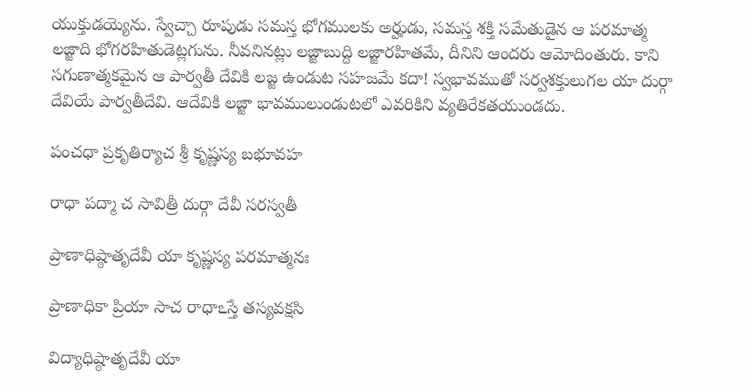యుక్తుడయ్యెను. స్వేచ్చా రూపుడు సమస్త భోగములకు అర్హుడు, సమస్త శక్తి సమేతుడైన ఆ పరమాత్మ లజ్జాది భోగరహితుడెట్లగును. నీవనినట్లు లజ్జాబుద్ది లజ్జారహితమే, దీనిని ఆందరు ఆమోదింతురు. కాని సగుణాత్మకమైన ఆ పార్వతీ దేవికి లజ్జ ఉండుట సహజమే కదా! స్వభావముతో సర్వశక్తులుగల యా దుర్గా దేవియే పార్వతీదేవి. ఆదేవికి లజ్జా భావములుండుటలో ఎవరికిని వ్యతిరేకతయుండదు.

పంచధా ప్రకృతిర్యాచ శ్రీ కృష్ణస్య బభూవహ

రాధా పద్మా చ సావిత్రీ దుర్గా దేవీ సరస్వతీ

ప్రాణాధిష్ఠాతృదేవీ యా కృష్ణస్య పరమాత్మనః

ప్రాణాధికా ప్రియా సాచ రాధాఽస్తే తస్యవక్షసి

విద్యాధిష్ఠాతృదేవీ యా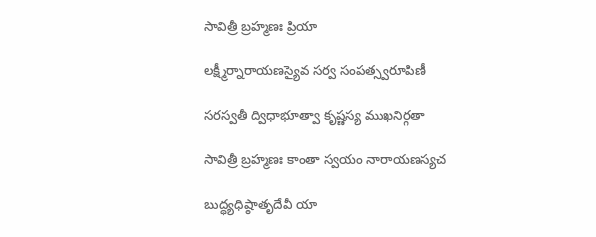సావిత్రీ బ్రహ్మణః ప్రియా

లక్ష్మీర్నారాయణస్యైవ సర్వ సంపత్స్వరూపిణీ

సరస్వతీ ద్విధాభూత్వా కృష్ణస్య ముఖనిర్గతా

సావిత్రీ బ్రహ్మణః కాంతా స్వయం నారాయణస్యచ

బుద్ధ్యధిష్ఠాతృదేవీ యా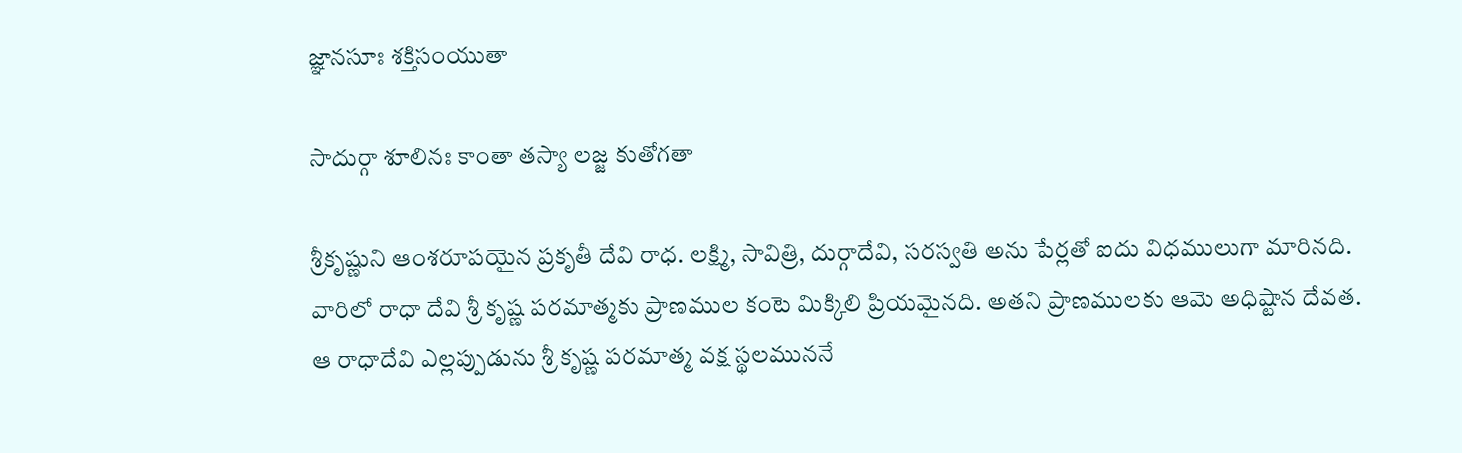జ్ఞానసూః శక్తిసంయుతా

సాదుర్గా శూలినః కాంతా తస్యా లజ్జ కుతోగతా

శ్రీకృష్ణుని ఆంశరూపయైన ప్రకృతీ దేవి రాధ. లక్ష్మి, సావిత్రి, దుర్గాదేవి, సరస్వతి అను పేర్లతో ఐదు విధములుగా మారినది. వారిలో రాధా దేవి శ్రీ కృష్ణ పరమాత్మకు ప్రాణముల కంటె మిక్కిలి ప్రియమైనది. అతని ప్రాణములకు ఆమె అధిష్టాన దేవత. ఆ రాధాదేవి ఎల్లప్పుడును శ్రీ కృష్ణ పరమాత్మ వక్ష స్థలముననే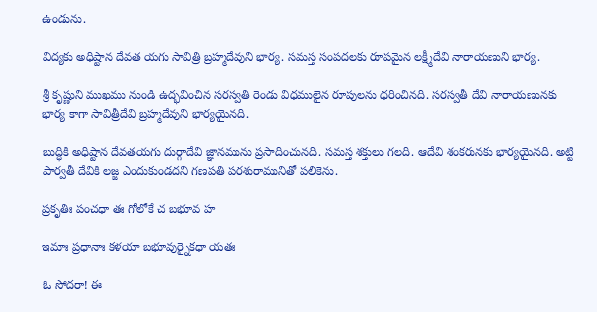ఉండును.

విద్యకు అధిష్టాన దేవత యగు సావిత్రి బ్రహ్మదేవుని భార్య. సమస్త సంపదలకు రూపమైన లక్ష్మీదేవి నారాయణుని భార్య.

శ్రీ కృష్ణుని ముఖము నుండి ఉద్భవించిన సరస్వతి రెండు విధములైన రూపులను ధరించినది. సరస్వతీ దేవి నారాయణునకు భార్య కాగా సావిత్రీదేవి బ్రహ్మదేవుని భార్యయైనది.

బుద్ధికి అధిష్టాన దేవతయగు దుర్గాదేవి జ్ఞానమును ప్రసాదించునది. సమస్త శక్తులు గలది. ఆదేవి శంకరునకు భార్యయైనది. అట్టి పార్వతీ దేవికి లజ్జ ఎందుకుండదని గణపతి పరశురామునితో పలికెను.

ప్రకృతిః పంచధా తః గోలోకే చ బభూవ హ

ఇమాః ప్రధానాః కళయా బభూవుర్నైకధా యతః

ఓ సోదరా! ఈ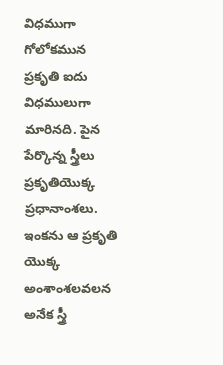విధముగా గోలోకమున ప్రకృతి ఐదు విధములుగా మారినది. పైన పేర్కొన్న స్త్రీలు ప్రకృతియొక్క ప్రధానాంశలు. ఇంకను ఆ ప్రకృతి యొక్క అంశాంశలవలన అనేక స్త్రీ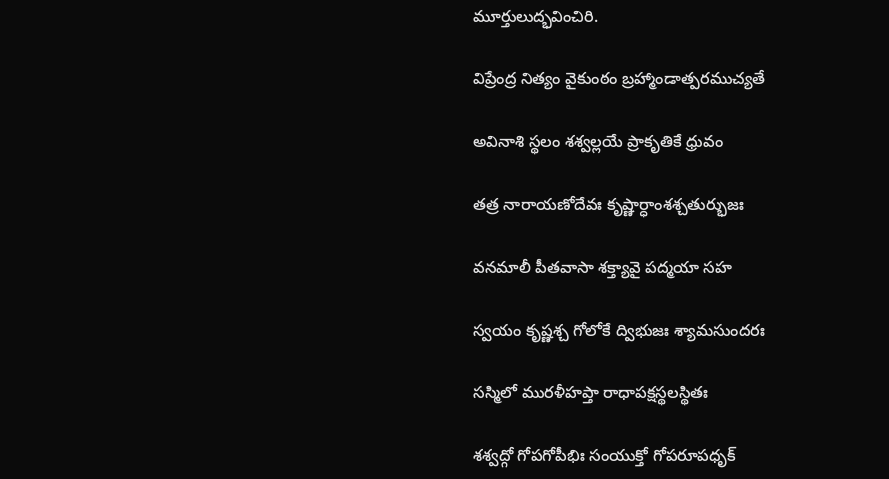మూర్తులుద్భవించిరి.

విప్రేంద్ర నిత్యం వైకుంఠం బ్రహ్మాండాత్పరముచ్యతే

అవినాశి స్థలం శశ్వల్లయే ప్రాకృతికే ధ్రువం

తత్ర నారాయణోదేవః కృష్ణార్ధాంశశ్చతుర్భుజః

వనమాలీ పీతవాసా శక్త్యావై పద్మయా సహ

స్వయం కృష్ణశ్చ గోలోకే ద్విభుజః శ్యామసుందరః

సస్మిలో మురళీహప్తా రాధాపక్షస్థలస్థితః

శశ్వద్గో గోపగోపీభిః సంయుక్తో గోపరూపధృక్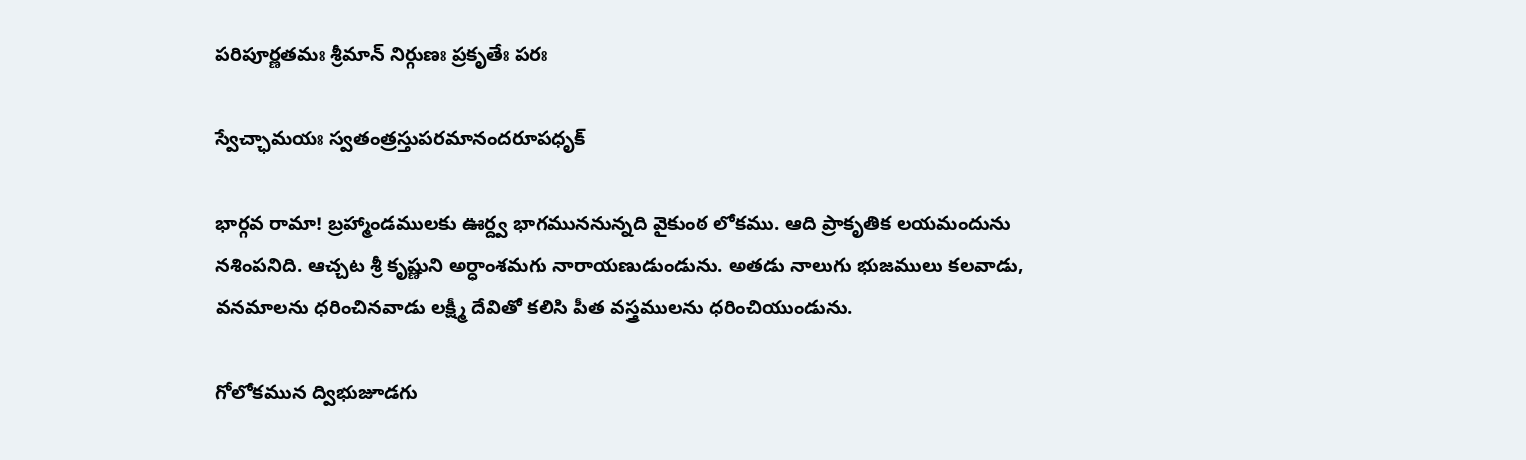పరిపూర్ణతమః శ్రీమాన్ నిర్గుణః ప్రకృతేః పరః

స్వేచ్ఛామయః స్వతంత్రస్తుపరమానందరూపధృక్

భార్గవ రామా! బ్రహ్మాండములకు ఊర్ద్వ భాగముననున్నది వైకుంఠ లోకము. ఆది ప్రాకృతిక లయమందును నశింపనిది. ఆచ్చట శ్రీ కృష్ణుని అర్ధాంశమగు నారాయణుడుండును. అతడు నాలుగు భుజములు కలవాడు, వనమాలను ధరించినవాడు లక్ష్మీ దేవితో కలిసి పీత వస్త్రములను ధరించియుండును.

గోలోకమున ద్విభుజూడగు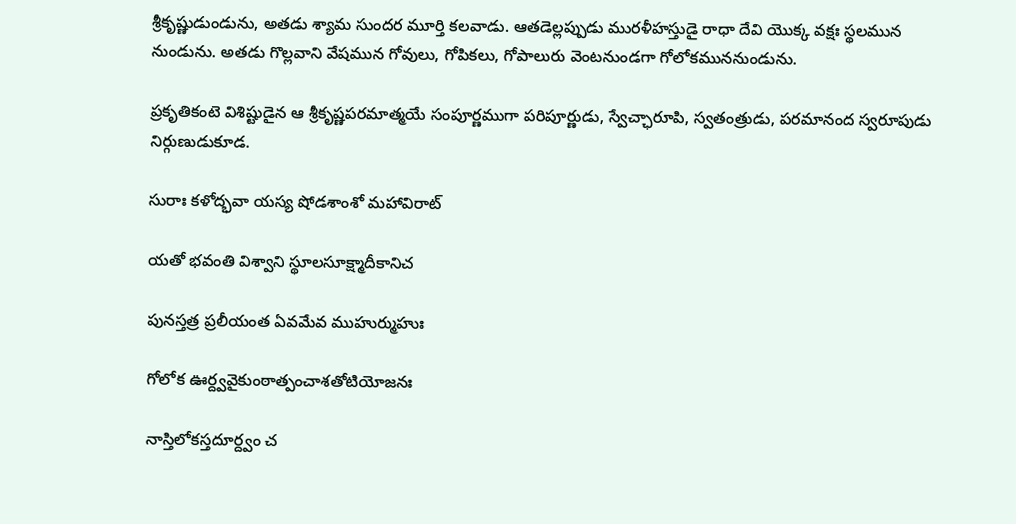శ్రీకృష్ణుడుండును, అతడు శ్యామ సుందర మూర్తి కలవాడు. ఆతడెల్లప్పుడు మురళీహస్తుడై రాధా దేవి యొక్క వక్షః స్థలమున నుండును. అతడు గొల్లవాని వేషమున గోవులు, గోపికలు, గోపాలురు వెంటనుండగా గోలోకముననుండును.

ప్రకృతికంటె విశిష్టుడైన ఆ శ్రీకృష్ణపరమాత్మయే సంపూర్ణముగా పరిపూర్ణుడు, స్వేచ్ఛారూపి, స్వతంత్రుడు, పరమానంద స్వరూపుడు నిర్గుణుడుకూడ.

సురాః కళోద్భవా యస్య షోడశాంశో మహావిరాట్

యతో భవంతి విశ్వాని స్థూలసూక్ష్మాదీకానిచ

పునస్తత్ర ప్రలీయంత ఏవమేవ ముహుర్ముహుః

గోలోక ఊర్ద్వవైకుంఠాత్పంచాశతోటియోజనః

నాస్తిలోకస్తదూర్ద్వం చ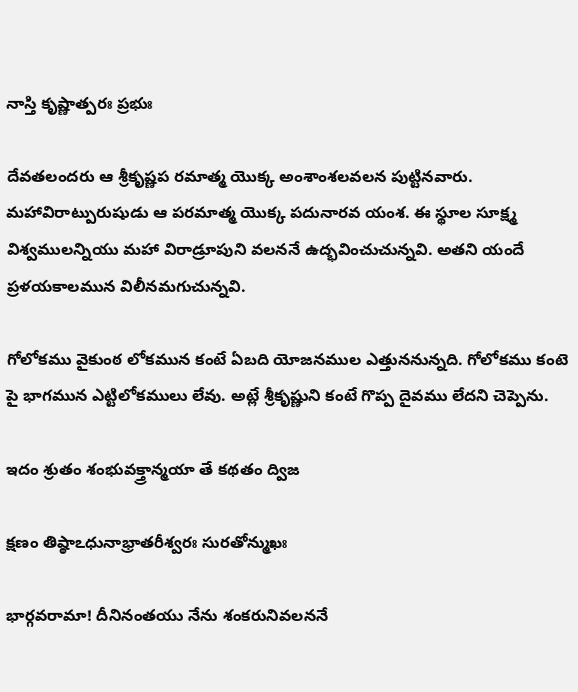నాస్తి కృష్ణాత్పరః ప్రభుః

దేవతలందరు ఆ శ్రీకృష్ణప రమాత్మ యొక్క అంశాంశలవలన పుట్టినవారు. మహావిరాట్పురుషుడు ఆ పరమాత్మ యొక్క పదునారవ యంశ. ఈ స్థూల సూక్ష్మ విశ్వములన్నియు మహా విరాడ్రూపుని వలననే ఉద్భవించుచున్నవి. అతని యందే ప్రళయకాలమున విలీనమగుచున్నవి.

గోలోకము వైకుంఠ లోకమున కంటే ఏబది యోజనముల ఎత్తుననున్నది. గోలోకము కంటె పై భాగమున ఎట్టిలోకములు లేవు. అట్లే శ్రీకృష్ణుని కంటే గొప్ప దైవము లేదని చెప్పెను.

ఇదం శ్రుతం శంభువక్త్రాన్మయా తే కథతం ద్విజ

క్షణం తిష్ఠాఽధునాభ్రాతరీశ్వరః సురతోన్ముఖః

భార్గవరామా! దీనినంతయు నేను శంకరునివలననే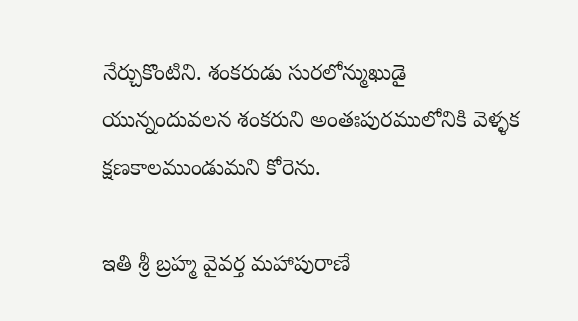నేర్చుకొంటిని. శంకరుడు సురలోన్ముఖుడై యున్నందువలన శంకరుని అంతఃపురములోనికి వెళ్ళక క్షణకాలముండుమని కోరెను.

ఇతి శ్రీ బ్రహ్మ వైవర్త మహాపురాణే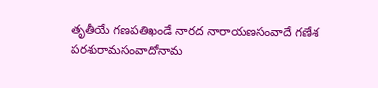తృతీయే గణపతిఖండే నారద నారాయణసంవాదే గణేశ పరశురామసంవాదోనామ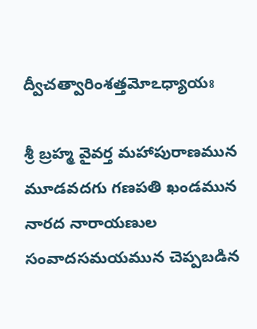ద్వీచత్వారింశత్తమోఽధ్యాయః

శ్రీ బ్రహ్మ వైవర్త మహాపురాణమున మూడవదగు గణపతి ఖండమున నారద నారాయణుల సంవాదసమయమున చెప్పబడిన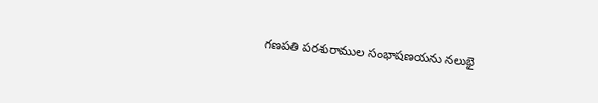గణపతి పరశురాముల సంభాషణయను నలుభై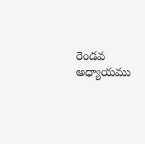రెండవ అధ్యాయము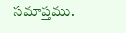సమాప్తము.